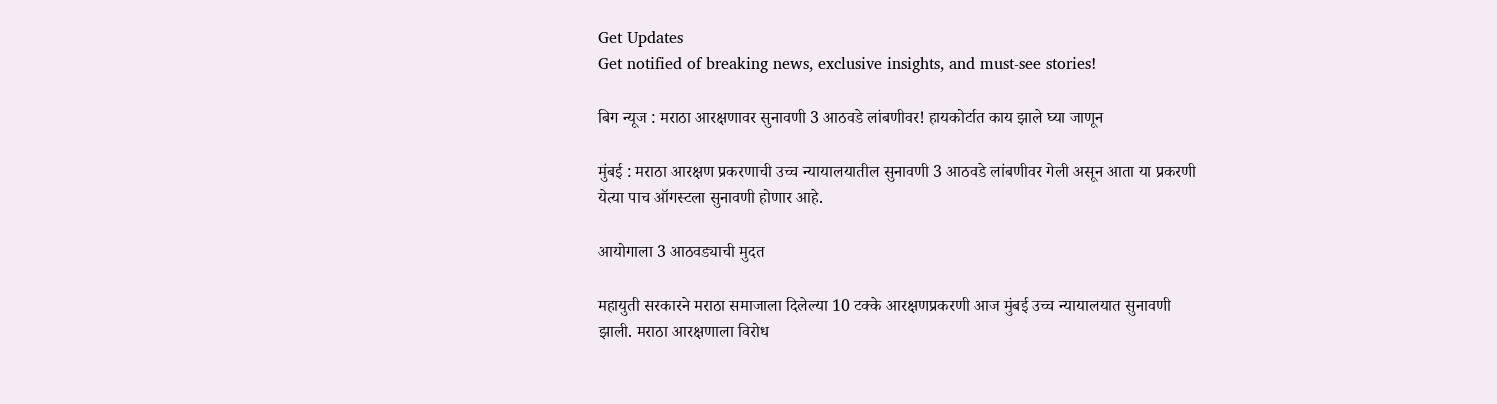Get Updates
Get notified of breaking news, exclusive insights, and must-see stories!

बिग न्यूज : मराठा आरक्षणावर सुनावणी 3 आठवडे लांबणीवर! हायकोर्टात काय झाले घ्या जाणून

मुंबई : मराठा आरक्षण प्रकरणाची उच्च न्यायालयातील सुनावणी 3 आठवडे लांबणीवर गेली असून आता या प्रकरणी येत्या पाच ऑगस्टला सुनावणी होणार आहे.

आयोगाला 3 आठवड्याची मुदत

महायुती सरकारने मराठा समाजाला दिलेल्या 10 टक्के आरक्षणप्रकरणी आज मुंबई उच्च न्यायालयात सुनावणी झाली. मराठा आरक्षणाला विरोध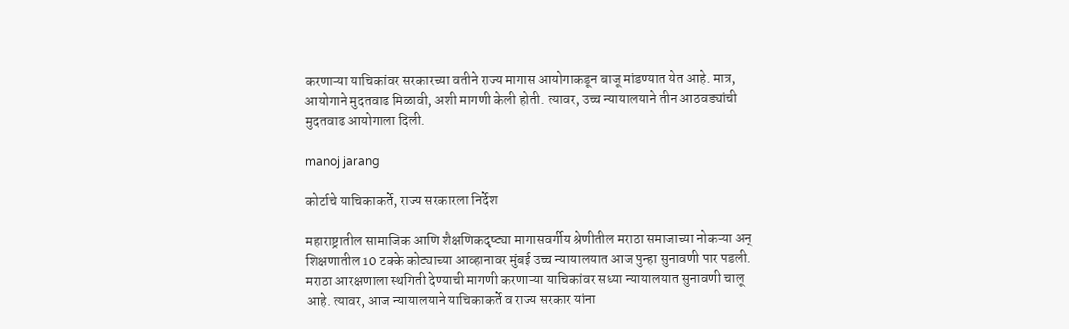करणाऱ्या याचिकांवर सरकारच्या वतीने राज्य मागास आयोगाकडून बाजू मांडण्यात येत आहे. मात्र, आयोगाने मुदतवाढ मिळावी, अशी मागणी केली होती. त्यावर, उच्च न्यायालयाने तीन आठवड्यांची मुदतवाढ आयोगाला दिली.

manoj jarang

कोर्टाचे याचिकाकर्ते, राज्य सरकारला निर्देश

महाराष्ट्रातील सामाजिक आणि शैक्षणिकदृष्ट्या मागासवर्गीय श्रेणीतील मराठा समाजाच्या नोकऱ्या अन् शिक्षणातील 10 टक्के कोट्याच्या आव्हानावर मुंबई उच्च न्यायालयात आज पुन्हा सुनावणी पार पडली. मराठा आरक्षणाला स्थगिती देण्याची मागणी करणाऱ्या याचिकांवर सध्या न्यायालयात सुनावणी चालू आहे. त्यावर, आज न्यायालयाने याचिकाकर्ते व राज्य सरकार यांना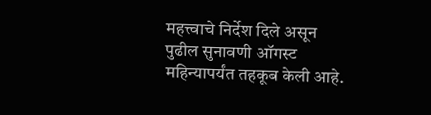महत्त्वाचे निर्देश दिले असून पुढील सुनावणी ऑगस्ट महिन्यापर्यंत तहकूब केली आहे.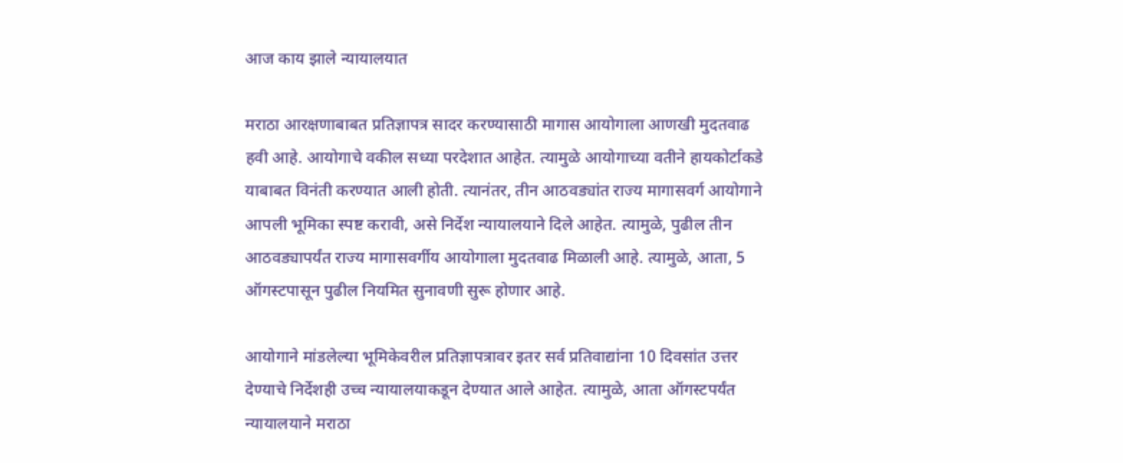आज काय झाले न्यायालयात

मराठा आरक्षणाबाबत प्रतिज्ञापत्र सादर करण्यासाठी मागास आयोगाला आणखी मुदतवाढ हवी आहे. आयोगाचे वकील सध्या परदेशात आहेत. त्यामुळे आयोगाच्या वतीने हायकोर्टाकडे याबाबत विनंती करण्यात आली होती. त्यानंतर, तीन आठवड्यांत राज्य मागासवर्ग आयोगाने आपली भूमिका स्पष्ट करावी, असे निर्देश न्यायालयाने दिले आहेत. त्यामुळे, पुढील तीन आठवड्यापर्यंत राज्य मागासवर्गीय आयोगाला मुदतवाढ मिळाली आहे. त्यामुळे, आता, 5 ऑगस्टपासून पुढील नियमित सुनावणी सुरू होणार आहे.

आयोगाने मांडलेल्या भूमिकेवरील प्रतिज्ञापत्रावर इतर सर्व प्रतिवाद्यांना 10 दिवसांत उत्तर देण्याचे निर्देशही उच्च न्यायालयाकडून देण्यात आले आहेत. त्यामुळे, आता ऑगस्टपर्यंत न्यायालयाने मराठा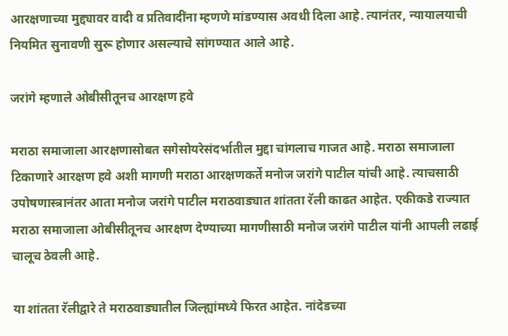आरक्षणाच्या मुद्द्यावर वादी व प्रतिवादींना म्हणणे मांडण्यास अवधी दिला आहे. त्यानंतर, न्यायालयाची नियमित सुनावणी सुरू होणार असल्याचे सांगण्यात आले आहे.

जरांगे म्हणाले ओबीसीतूनच आरक्षण हवे

मराठा समाजाला आरक्षणासोबत सगेसोयरेसंदर्भातील मुद्दा चांगलाच गाजत आहे. मराठा समाजाला टिकाणारे आरक्षण हवे अशी मागणी मराठा आरक्षणकर्ते मनोज जरांगे पाटील यांची आहे. त्याचसाठी उपोषणास्त्रानंतर आता मनोज जरांगे पाटील मराठवाड्यात शांतता रॅली काढत आहेत. एकीकडे राज्यात मराठा समाजाला ओबीसीतूनच आरक्षण देण्याच्या मागणीसाठी मनोज जरांगे पाटील यांनी आपली लढाई चालूच ठेवली आहे.

या शांतता रॅलीद्वारे ते मराठवाड्यातील जिल्ह्यांमध्ये फिरत आहेत. नांदेडच्या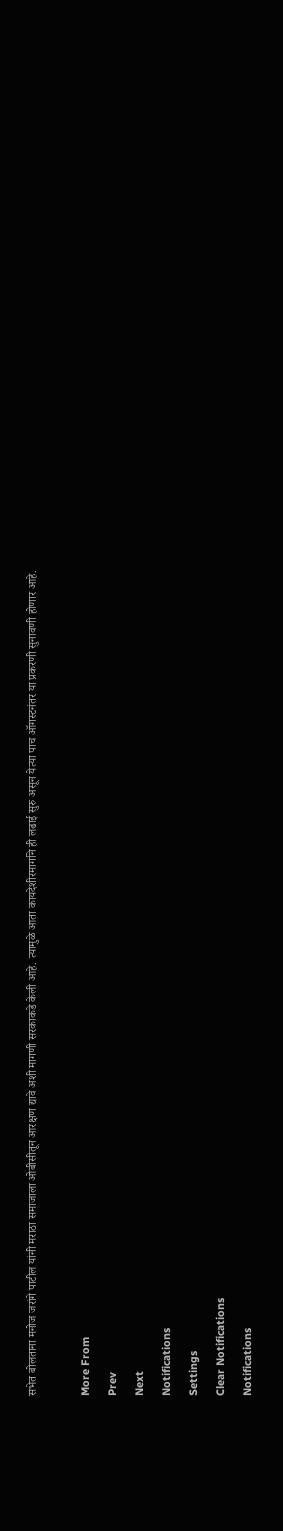सभेत बोलताना मनोज जरांगे पाटील यांनी मराठा समाजाला ओबीसीतून आरक्षण द्यावे अशी मागणी सरकाकडे केली आहे. त्यामुळे आता कायदेशीरमार्गाने ही लढाई सुरु असून येत्या पाच ऑगस्टनंतर या प्रकरणी सुनावणी होणार आहे.

More From
Prev
Next
Notifications
Settings
Clear Notifications
Notifications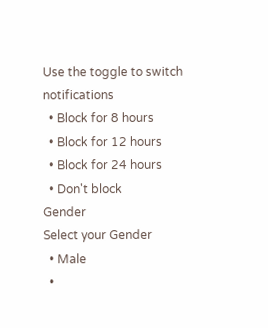Use the toggle to switch notifications
  • Block for 8 hours
  • Block for 12 hours
  • Block for 24 hours
  • Don't block
Gender
Select your Gender
  • Male
  •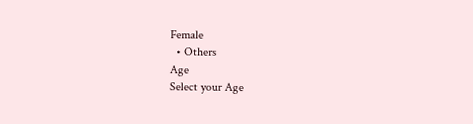Female
  • Others
Age
Select your Age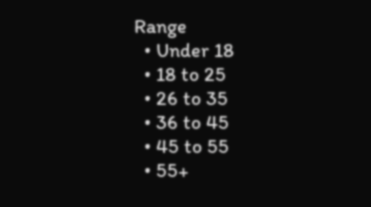Range
  • Under 18
  • 18 to 25
  • 26 to 35
  • 36 to 45
  • 45 to 55
  • 55+